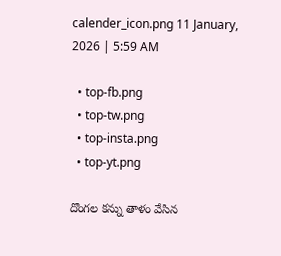calender_icon.png 11 January, 2026 | 5:59 AM

  • top-fb.png
  • top-tw.png
  • top-insta.png
  • top-yt.png

దొంగల కన్ను తాళం వేసిన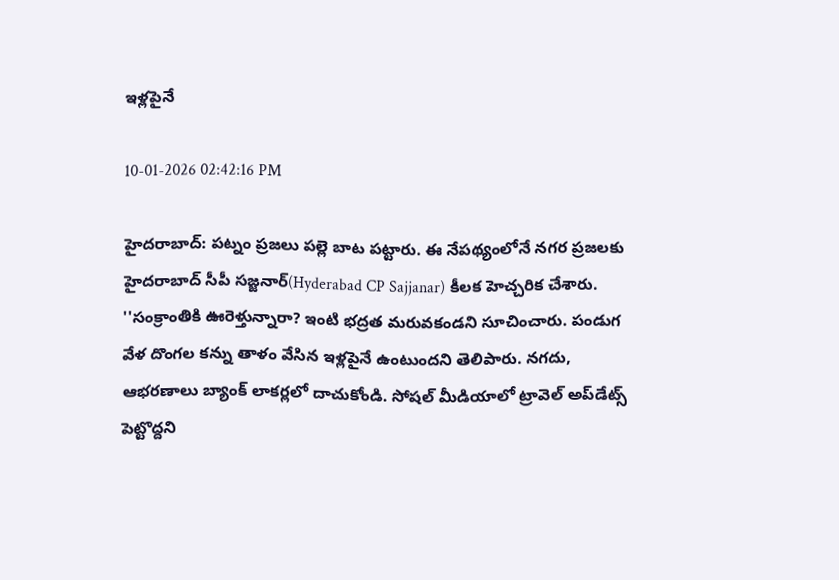ఇళ్లపైనే

10-01-2026 02:42:16 PM

హైదరాబాద్: పట్నం ప్రజలు పల్లె బాట పట్టారు. ఈ నేపథ్యంలోనే నగర ప్రజలకు హైదరాబాద్ సీపీ సజ్జనార్(Hyderabad CP Sajjanar) కీలక హెచ్చరిక చేశారు. ''సంక్రాంతికి ఊరెళ్తున్నారా? ఇంటి భద్రత మరువకండని సూచించారు. పండుగ వేళ దొంగల కన్ను తాళం వేసిన ఇళ్లపైనే ఉంటుందని తెలిపారు. నగదు, ఆభరణాలు బ్యాంక్ లాకర్లలో దాచుకోండి. సోషల్ మీడియాలో ట్రావెల్ అప్‌డేట్స్ పెట్టొద్దని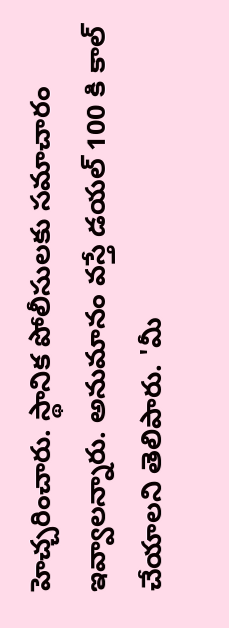హెచ్చరించారు. స్థానిక పోలీసులకు సమాచారం ఇవ్వాలన్నారు. అనుమానం వస్తే డయల్ 100 కి కాల్ చేయాలని తెలిపారు. 'మీ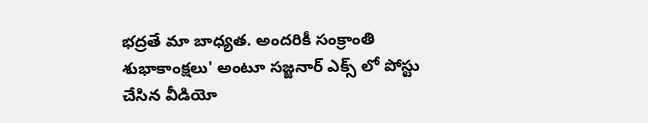భద్రతే మా బాధ్యత. అందరికీ సంక్రాంతి శుభాకాంక్షలు' అంటూ సజ్జనార్ ఎక్స్ లో పోస్టు చేసిన వీడియో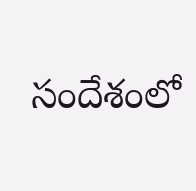సందేశంలో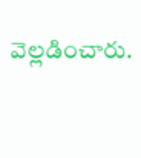వెల్లడించారు.